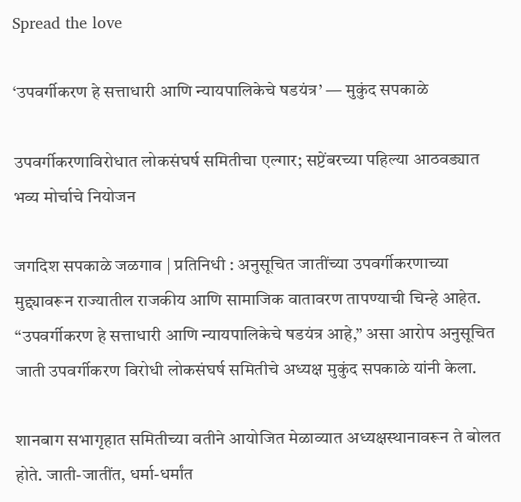Spread the love

‘उपवर्गीकरण हे सत्ताधारी आणि न्यायपालिकेचे षडयंत्र’ — मुकुंद सपकाळे

उपवर्गीकरणाविरोधात लोकसंघर्ष समितीचा एल्गार; सप्टेंबरच्या पहिल्या आठवड्यात भव्य मोर्चाचे नियोजन

जगदिश सपकाळे जळगाव | प्रतिनिधी : अनुसूचित जातींच्या उपवर्गीकरणाच्या मुद्द्यावरून राज्यातील राजकीय आणि सामाजिक वातावरण तापण्याची चिन्हे आहेत. “उपवर्गीकरण हे सत्ताधारी आणि न्यायपालिकेचे षडयंत्र आहे,” असा आरोप अनुसूचित जाती उपवर्गीकरण विरोधी लोकसंघर्ष समितीचे अध्यक्ष मुकुंद सपकाळे यांनी केला.

शानबाग सभागृहात समितीच्या वतीने आयोजित मेळाव्यात अध्यक्षस्थानावरून ते बोलत होते. जाती-जातींत, धर्मा-धर्मांत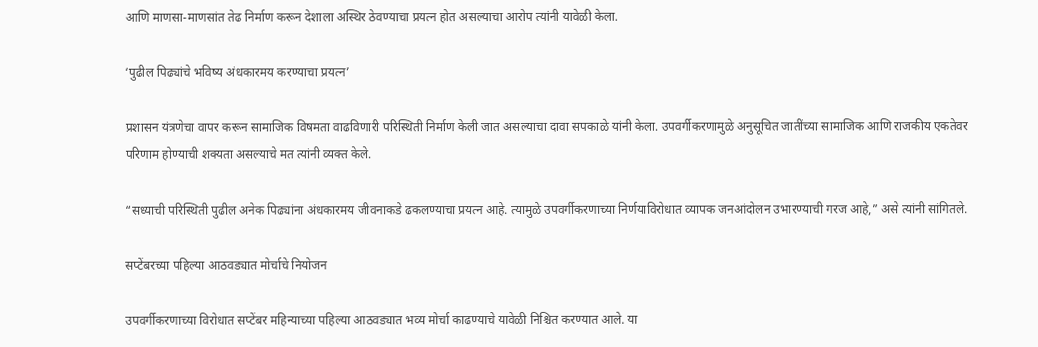आणि माणसा-माणसांत तेढ निर्माण करून देशाला अस्थिर ठेवण्याचा प्रयत्न होत असल्याचा आरोप त्यांनी यावेळी केला.

‘पुढील पिढ्यांचे भविष्य अंधकारमय करण्याचा प्रयत्न’

प्रशासन यंत्रणेचा वापर करून सामाजिक विषमता वाढविणारी परिस्थिती निर्माण केली जात असल्याचा दावा सपकाळे यांनी केला. उपवर्गीकरणामुळे अनुसूचित जातींच्या सामाजिक आणि राजकीय एकतेवर परिणाम होण्याची शक्यता असल्याचे मत त्यांनी व्यक्त केले.

“सध्याची परिस्थिती पुढील अनेक पिढ्यांना अंधकारमय जीवनाकडे ढकलण्याचा प्रयत्न आहे. त्यामुळे उपवर्गीकरणाच्या निर्णयाविरोधात व्यापक जनआंदोलन उभारण्याची गरज आहे,” असे त्यांनी सांगितले.

सप्टेंबरच्या पहिल्या आठवड्यात मोर्चाचे नियोजन

उपवर्गीकरणाच्या विरोधात सप्टेंबर महिन्याच्या पहिल्या आठवड्यात भव्य मोर्चा काढण्याचे यावेळी निश्चित करण्यात आले. या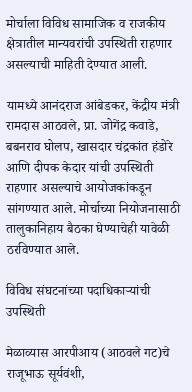मोर्चाला विविध सामाजिक व राजकीय क्षेत्रातील मान्यवरांची उपस्थिती राहणार असल्याची माहिती देण्यात आली.

यामध्ये आनंदराज आंबेडकर, केंद्रीय मंत्री रामदास आठवले, प्रा. जोगेंद्र कवाडे, बबनराव घोलप, खासदार चंद्रकांत हंडोरे आणि दीपक केदार यांची उपस्थिती राहणार असल्याचे आयोजकांकडून सांगण्यात आले. मोर्चाच्या नियोजनासाठी तालुकानिहाय बैठका घेण्याचेही यावेळी ठरविण्यात आले.

विविध संघटनांच्या पदाधिकाऱ्यांची उपस्थिती

मेळाव्यास आरपीआय (आठवले गट)चे राजूभाऊ सूर्यवंशी,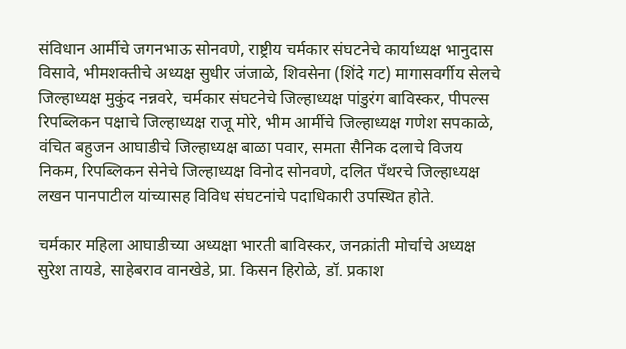संविधान आर्मीचे जगनभाऊ सोनवणे, राष्ट्रीय चर्मकार संघटनेचे कार्याध्यक्ष भानुदास विसावे, भीमशक्तीचे अध्यक्ष सुधीर जंजाळे, शिवसेना (शिंदे गट) मागासवर्गीय सेलचे जिल्हाध्यक्ष मुकुंद नन्नवरे, चर्मकार संघटनेचे जिल्हाध्यक्ष पांडुरंग बाविस्कर, पीपल्स रिपब्लिकन पक्षाचे जिल्हाध्यक्ष राजू मोरे, भीम आर्मीचे जिल्हाध्यक्ष गणेश सपकाळे, वंचित बहुजन आघाडीचे जिल्हाध्यक्ष बाळा पवार, समता सैनिक दलाचे विजय निकम, रिपब्लिकन सेनेचे जिल्हाध्यक्ष विनोद सोनवणे, दलित पँथरचे जिल्हाध्यक्ष लखन पानपाटील यांच्यासह विविध संघटनांचे पदाधिकारी उपस्थित होते.

चर्मकार महिला आघाडीच्या अध्यक्षा भारती बाविस्कर, जनक्रांती मोर्चाचे अध्यक्ष सुरेश तायडे, साहेबराव वानखेडे, प्रा. किसन हिरोळे, डॉ. प्रकाश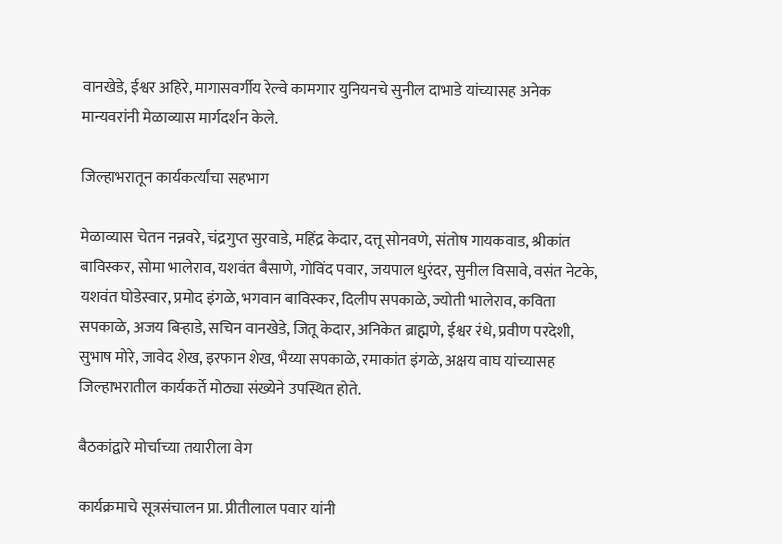वानखेडे, ईश्वर अहिरे, मागासवर्गीय रेल्वे कामगार युनियनचे सुनील दाभाडे यांच्यासह अनेक मान्यवरांनी मेळाव्यास मार्गदर्शन केले.

जिल्हाभरातून कार्यकर्त्यांचा सहभाग

मेळाव्यास चेतन नन्नवरे, चंद्रगुप्त सुरवाडे, महिंद्र केदार, दत्तू सोनवणे, संतोष गायकवाड, श्रीकांत बाविस्कर, सोमा भालेराव, यशवंत बैसाणे, गोविंद पवार, जयपाल धुरंदर, सुनील विसावे, वसंत नेटके, यशवंत घोडेस्वार, प्रमोद इंगळे, भगवान बाविस्कर, दिलीप सपकाळे, ज्योती भालेराव, कविता सपकाळे, अजय बिऱ्हाडे, सचिन वानखेडे, जितू केदार, अनिकेत ब्राह्मणे, ईश्वर रंधे, प्रवीण परदेशी, सुभाष मोरे, जावेद शेख, इरफान शेख, भैय्या सपकाळे, रमाकांत इंगळे, अक्षय वाघ यांच्यासह जिल्हाभरातील कार्यकर्ते मोठ्या संख्येने उपस्थित होते.

बैठकांद्वारे मोर्चाच्या तयारीला वेग

कार्यक्रमाचे सूत्रसंचालन प्रा. प्रीतीलाल पवार यांनी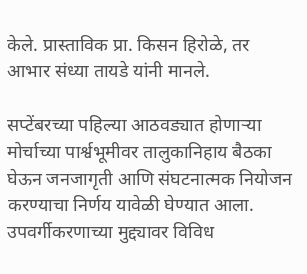केले. प्रास्ताविक प्रा. किसन हिरोळे, तर आभार संध्या तायडे यांनी मानले.

सप्टेंबरच्या पहिल्या आठवड्यात होणाऱ्या मोर्चाच्या पार्श्वभूमीवर तालुकानिहाय बैठका घेऊन जनजागृती आणि संघटनात्मक नियोजन करण्याचा निर्णय यावेळी घेण्यात आला. उपवर्गीकरणाच्या मुद्द्यावर विविध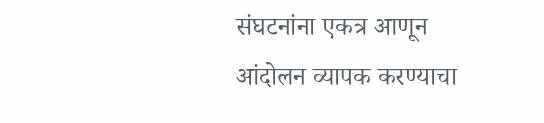संघटनांना एकत्र आणून आंदोलन व्यापक करण्याचा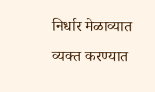निर्धार मेळाव्यात व्यक्त करण्यात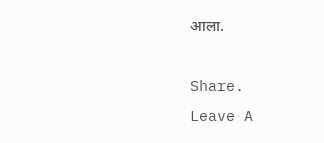आला.

Share.
Leave A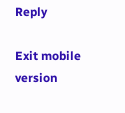Reply

Exit mobile version